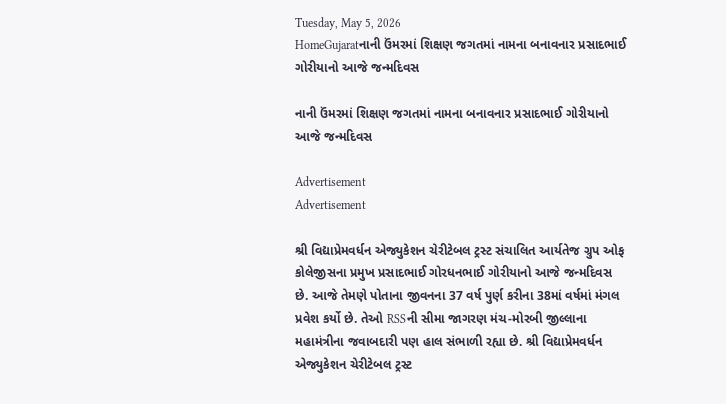Tuesday, May 5, 2026
HomeGujaratનાની ઉંમરમાં શિક્ષણ જગતમાં નામના બનાવનાર પ્રસાદભાઈ ગોરીયાનો આજે જન્મદિવસ

નાની ઉંમરમાં શિક્ષણ જગતમાં નામના બનાવનાર પ્રસાદભાઈ ગોરીયાનો આજે જન્મદિવસ

Advertisement
Advertisement

શ્રી વિદ્યાપ્રેમવર્ધન એજ્યુકેશન ચેરીટેબલ ટ્રસ્ટ સંચાલિત આર્યતેજ ગ્રુપ ઓફ કોલેજીસના પ્રમુખ પ્રસાદભાઈ ગોરધનભાઈ ગોરીયાનો આજે જન્મદિવસ છે. આજે તેમણે પોતાના જીવનના 37 વર્ષ પુર્ણ કરીના 38માં વર્ષમાં મંગલ પ્રવેશ કર્યો છે. તેઓ RSSની સીમા જાગરણ મંચ-મોરબી જીલ્લાના મહામંત્રીના જવાબદારી પણ હાલ સંભાળી રહ્યા છે. શ્રી વિદ્યાપ્રેમવર્ધન એજ્યુકેશન ચેરીટેબલ ટ્રસ્ટ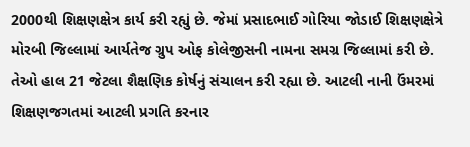2000થી શિક્ષણક્ષેત્ર કાર્ય કરી રહ્યું છે. જેમાં પ્રસાદભાઈ ગોરિયા જોડાઈ શિક્ષણક્ષેત્રે મોરબી જિલ્લામાં આર્યતેજ ગ્રુપ ઓફ કોલેજીસની નામના સમગ્ર જિલ્લામાં કરી છે. તેઓ હાલ 21 જેટલા શૈક્ષણિક કોર્ષનું સંચાલન કરી રહ્યા છે. આટલી નાની ઉંમરમાં શિક્ષણજગતમાં આટલી પ્રગતિ કરનાર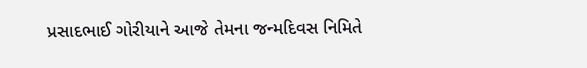પ્રસાદભાઈ ગોરીયાને આજે તેમના જન્મદિવસ નિમિતે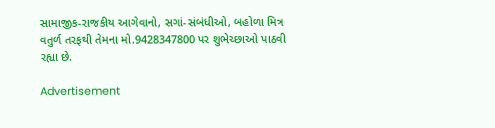સામાજીક-રાજકીય આગેવાનો, સગાં-સંબંધીઓ, બહોળા મિત્ર વતુર્ળ તરફથી તેમના મો.9428347800 પર શુભેચ્છાઓ પાઠવી રહ્યા છે.

Advertisement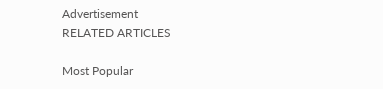Advertisement
RELATED ARTICLES

Most Popular